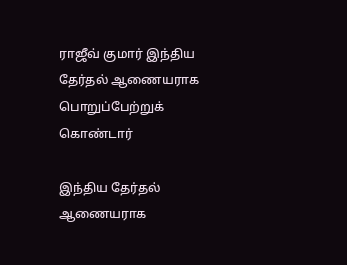ராஜீவ் குமார் இந்திய தேர்தல் ஆணையராக பொறுப்பேற்றுக் கொண்டார்

இந்திய தேர்தல் ஆணையராக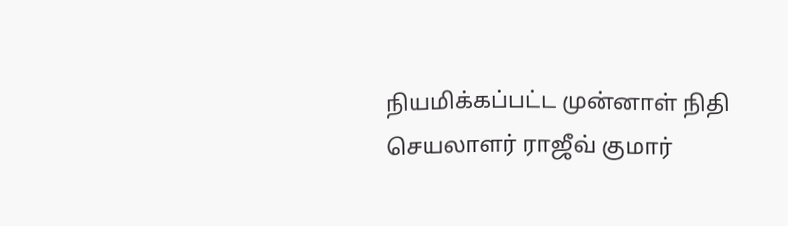நியமிக்கப்பட்ட முன்னாள் நிதி செயலாளர் ராஜீவ் குமார்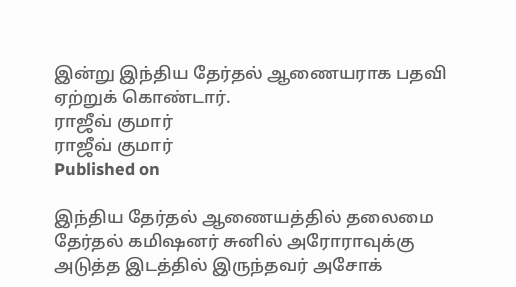இன்று இந்திய தேர்தல் ஆணையராக பதவி ஏற்றுக் கொண்டார்.
ராஜீவ் குமார்
ராஜீவ் குமார்
Published on

இந்திய தேர்தல் ஆணையத்தில் தலைமை தேர்தல் கமிஷனர் சுனில் அரோராவுக்கு அடுத்த இடத்தில் இருந்தவர் அசோக்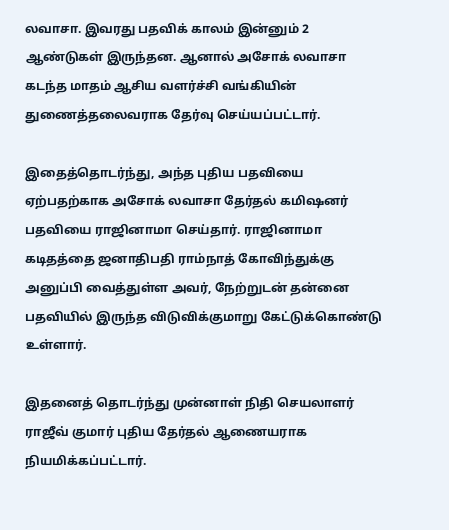லவாசா. இவரது பதவிக் காலம் இன்னும் 2 ஆண்டுகள் இருந்தன. ஆனால் அசோக் லவாசா கடந்த மாதம் ஆசிய வளர்ச்சி வங்கியின் துணைத்தலைவராக தேர்வு செய்யப்பட்டார்.

இதைத்தொடர்ந்து, அந்த புதிய பதவியை ஏற்பதற்காக அசோக் லவாசா தேர்தல் கமிஷனர் பதவியை ராஜினாமா செய்தார். ராஜினாமா கடிதத்தை ஜனாதிபதி ராம்நாத் கோவிந்துக்கு அனுப்பி வைத்துள்ள அவர், நேற்றுடன் தன்னை பதவியில் இருந்த விடுவிக்குமாறு கேட்டுக்கொண்டு உள்ளார்.

இதனைத் தொடர்ந்து முன்னாள் நிதி செயலாளர் ராஜீவ் குமார் புதிய தேர்தல் ஆணையராக நியமிக்கப்பட்டார்.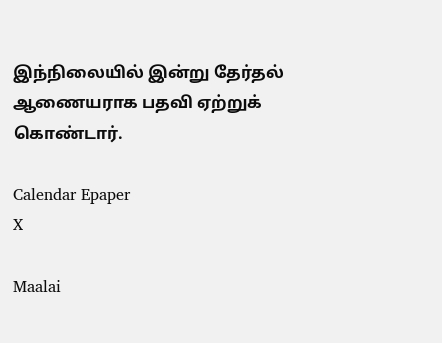இந்நிலையில் இன்று தேர்தல் ஆணையராக பதவி ஏற்றுக் கொண்டார்.

Calendar Epaper
X

Maalai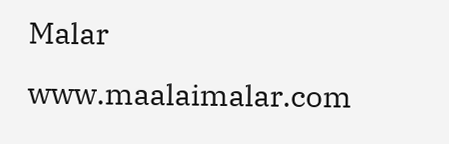Malar
www.maalaimalar.com